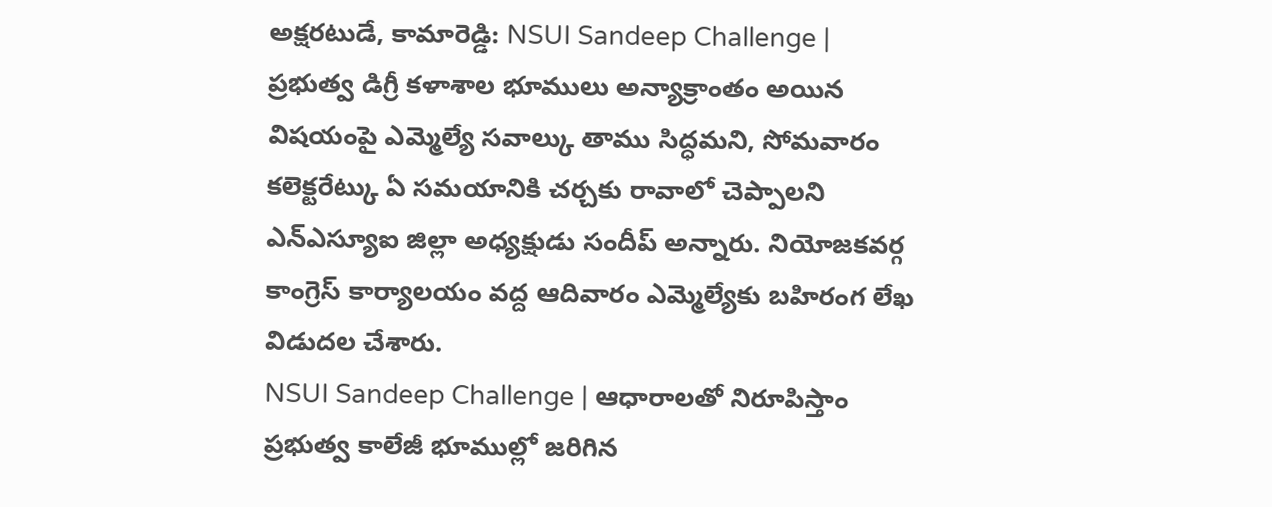అక్షరటుడే, కామారెడ్డి: NSUI Sandeep Challenge | ప్రభుత్వ డిగ్రీ కళాశాల భూములు అన్యాక్రాంతం అయిన విషయంపై ఎమ్మెల్యే సవాల్కు తాము సిద్ధమని, సోమవారం కలెక్టరేట్కు ఏ సమయానికి చర్చకు రావాలో చెప్పాలని ఎన్ఎస్యూఐ జిల్లా అధ్యక్షుడు సందీప్ అన్నారు. నియోజకవర్గ కాంగ్రెస్ కార్యాలయం వద్ద ఆదివారం ఎమ్మెల్యేకు బహిరంగ లేఖ విడుదల చేశారు.
NSUI Sandeep Challenge | ఆధారాలతో నిరూపిస్తాం
ప్రభుత్వ కాలేజీ భూముల్లో జరిగిన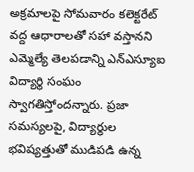అక్రమాలపై సోమవారం కలెక్టరేట్ వద్ద ఆధారాలతో సహా వస్తానని ఎమ్మెల్యే తెలపడాన్ని ఎన్ఎస్యూఐ విద్యార్థి సంఘం స్వాగతిస్తోందన్నారు. ప్రజా సమస్యలపై, విద్యార్థుల భవిష్యత్తుతో ముడిపడి ఉన్న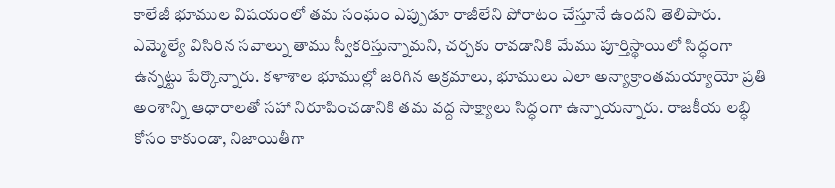కాలేజీ భూముల విషయంలో తమ సంఘం ఎప్పుడూ రాజీలేని పోరాటం చేస్తూనే ఉందని తెలిపారు. ఎమ్మెల్యే విసిరిన సవాల్ను తాము స్వీకరిస్తున్నామని, చర్చకు రావడానికి మేము పూర్తిస్థాయిలో సిద్ధంగా ఉన్నట్టు పేర్కొన్నారు. కళాశాల భూముల్లో జరిగిన అక్రమాలు, భూములు ఎలా అన్యాక్రాంతమయ్యాయో ప్రతి అంశాన్ని ఆధారాలతో సహా నిరూపించడానికి తమ వద్ద సాక్ష్యాలు సిద్ధంగా ఉన్నాయన్నారు. రాజకీయ లబ్ధి కోసం కాకుండా, నిజాయితీగా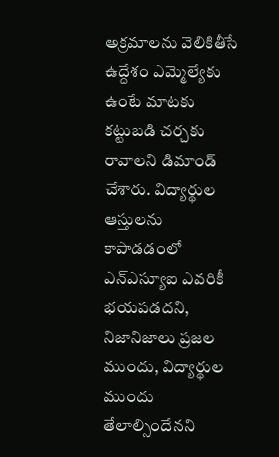అక్రమాలను వెలికితీసే ఉద్దేశం ఎమ్మెల్యేకు ఉంటే మాటకు కట్టుబడి చర్చకు రావాలని డిమాండ్ చేశారు. విద్యార్థుల ఆస్తులను కాపాడడంలో ఎన్ఎస్యూఐ ఎవరికీ భయపడదని, నిజానిజాలు ప్రజల ముందు, విద్యార్థుల ముందు తేలాల్సిందేనని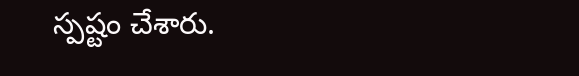స్పష్టం చేశారు.